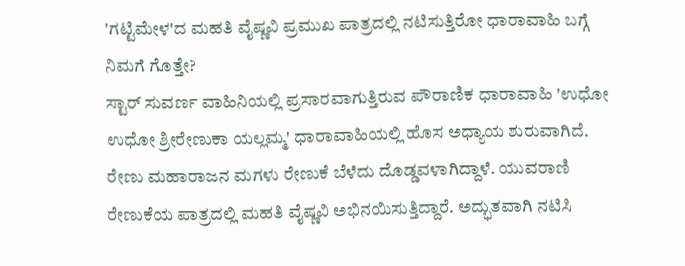'ಗಟ್ಟಿಮೇಳ'ದ ಮಹತಿ ವೈಷ್ಣವಿ ಪ್ರಮುಖ ಪಾತ್ರದಲ್ಲಿ ನಟಿಸುತ್ತಿರೋ ಧಾರಾವಾಹಿ ಬಗ್ಗೆ ನಿಮಗೆ ಗೊತ್ತೇ?
ಸ್ಟಾರ್ ಸುವರ್ಣ ವಾಹಿನಿಯಲ್ಲಿ ಪ್ರಸಾರವಾಗುತ್ತಿರುವ ಪೌರಾಣಿಕ ಧಾರಾವಾಹಿ 'ಉಧೋ ಉಧೋ ಶ್ರೀರೇಣುಕಾ ಯಲ್ಲಮ್ಮ' ಧಾರಾವಾಹಿಯಲ್ಲಿ ಹೊಸ ಅಧ್ಯಾಯ ಶುರುವಾಗಿದೆ. ರೇಣು ಮಹಾರಾಜನ ಮಗಳು ರೇಣುಕೆ ಬೆಳೆದು ದೊಡ್ಡವಳಾಗಿದ್ದಾಳೆ. ಯುವರಾಣಿ ರೇಣುಕೆಯ ಪಾತ್ರದಲ್ಲಿ ಮಹತಿ ವೈಷ್ಣವಿ ಅಭಿನಯಿಸುತ್ತಿದ್ದಾರೆ. ಅದ್ಭುತವಾಗಿ ನಟಿಸಿ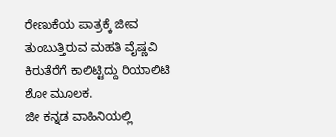ರೇಣುಕೆಯ ಪಾತ್ರಕ್ಕೆ ಜೀವ ತುಂಬುತ್ತಿರುವ ಮಹತಿ ವೈಷ್ಣವಿ ಕಿರುತೆರೆಗೆ ಕಾಲಿಟ್ಟಿದ್ದು ರಿಯಾಲಿಟಿ ಶೋ ಮೂಲಕ.
ಜೀ ಕನ್ನಡ ವಾಹಿನಿಯಲ್ಲಿ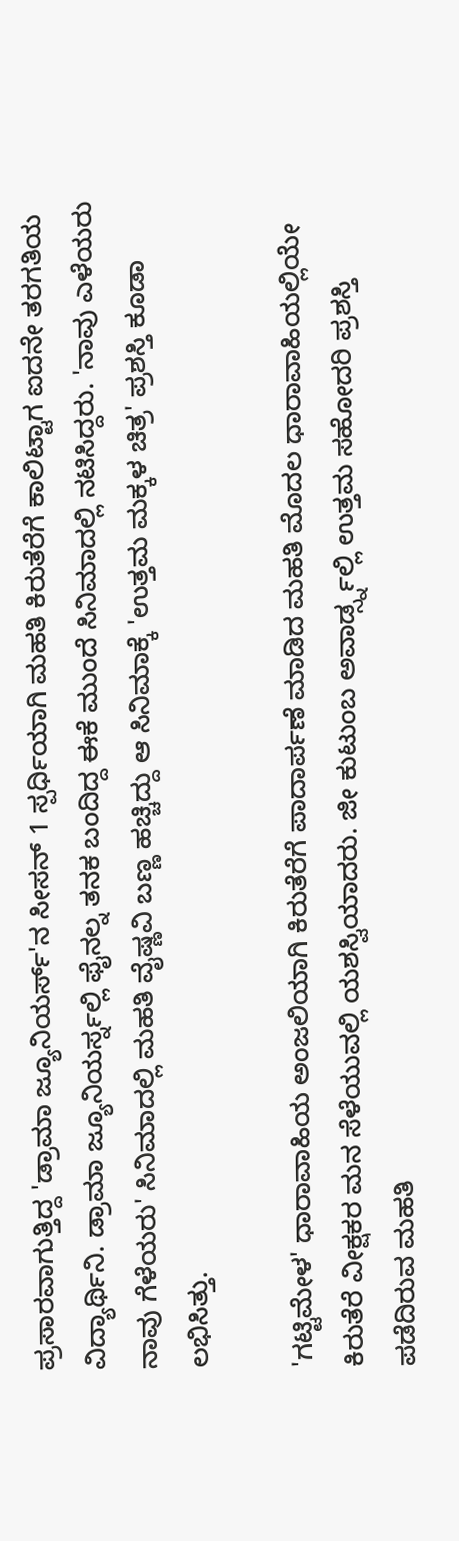ಪ್ರಸಾರವಾಗುತ್ತಿದ್ದ 'ಡ್ರಾಮಾ ಜ್ಯೂನಿಯರ್ಸ್'ನ ಸೀಸನ್ 1 ಸ್ಪರ್ಧಿಯಾಗಿ ಮಹತಿ ಕಿರುತೆರೆಗೆ ಕಾಲಿಟ್ಟಾಗ ಐದನೇ ತರಗತಿಯ ವಿದ್ಯಾರ್ಥಿನಿ. ಡ್ರಾಮಾ ಜ್ಯೂನಿಯರ್ಸ್ನಲ್ಲಿ ಫೈನಲ್ನ ತನಕ ಬಂದಿದ್ದ ಈಕೆ ಮುಂದೆ ಸಿನಿಮಾದಲ್ಲಿ ನಟಿಸಿದ್ದರು. 'ನಾವು ಎಳೆಯರು ನಾವು ಗೆಳೆಯರು' ಸಿನಿಮಾದಲ್ಲಿ ಮಹತಿ ವೈಷ್ಣವಿ ಬಣ್ಣ ಹಚ್ಚಿದ್ದು ಆ ಸಿನಿಮಾಕ್ಕೆ 'ಉತ್ತಮ ಮಕ್ಕಳ ಚಿತ್ರ' ಪ್ರಶಸ್ತಿ ಕೂಡಾ ಲಭಿಸಿತ್ತು.

'ಗಟ್ಟಿಮೇಳ' ಧಾರಾವಾಹಿಯ ಅಂಜಲಿಯಾಗಿ ಕಿರುತೆರೆಗೆ ಪಾದಾರ್ಪಣೆ ಮಾಡಿದ ಮಹತಿ ಮೊದಲ ಧಾರಾವಾಹಿಯಲ್ಲಿಯೇ ಕಿರುತೆರೆ ವೀಕ್ಷಕರ ಮನ ಸೆಳೆಯುವಲ್ಲಿ ಯಶಸ್ವಿಯಾದರು. ಜೀ ಕುಟುಂಬ ಅವಾರ್ಡ್ಸ್ನಲ್ಲಿ ಉತ್ತಮ ಸಹೋದರಿ ಪ್ರಶಸ್ತಿ ಪಡೆದಿರುವ ಮಹತಿ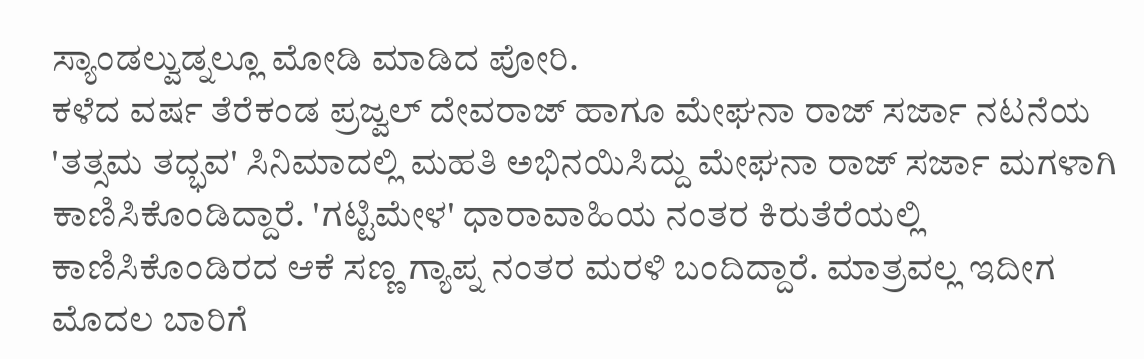ಸ್ಯಾಂಡಲ್ವುಡ್ನಲ್ಲೂ ಮೋಡಿ ಮಾಡಿದ ಪೋರಿ.
ಕಳೆದ ವರ್ಷ ತೆರೆಕಂಡ ಪ್ರಜ್ವಲ್ ದೇವರಾಜ್ ಹಾಗೂ ಮೇಘನಾ ರಾಜ್ ಸರ್ಜಾ ನಟನೆಯ 'ತತ್ಸಮ ತದ್ಭವ' ಸಿನಿಮಾದಲ್ಲಿ ಮಹತಿ ಅಭಿನಯಿಸಿದ್ದು ಮೇಘನಾ ರಾಜ್ ಸರ್ಜಾ ಮಗಳಾಗಿ ಕಾಣಿಸಿಕೊಂಡಿದ್ದಾರೆ. 'ಗಟ್ಟಿಮೇಳ' ಧಾರಾವಾಹಿಯ ನಂತರ ಕಿರುತೆರೆಯಲ್ಲಿ ಕಾಣಿಸಿಕೊಂಡಿರದ ಆಕೆ ಸಣ್ಣ ಗ್ಯಾಪ್ನ ನಂತರ ಮರಳಿ ಬಂದಿದ್ದಾರೆ. ಮಾತ್ರವಲ್ಲ ಇದೀಗ ಮೊದಲ ಬಾರಿಗೆ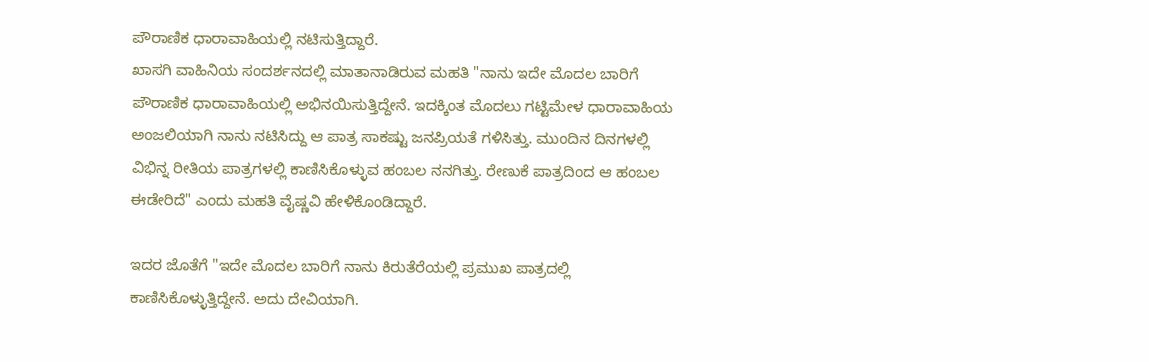ಪೌರಾಣಿಕ ಧಾರಾವಾಹಿಯಲ್ಲಿ ನಟಿಸುತ್ತಿದ್ದಾರೆ.
ಖಾಸಗಿ ವಾಹಿನಿಯ ಸಂದರ್ಶನದಲ್ಲಿ ಮಾತಾನಾಡಿರುವ ಮಹತಿ "ನಾನು ಇದೇ ಮೊದಲ ಬಾರಿಗೆ ಪೌರಾಣಿಕ ಧಾರಾವಾಹಿಯಲ್ಲಿ ಅಭಿನಯಿಸುತ್ತಿದ್ದೇನೆ. ಇದಕ್ಕಿಂತ ಮೊದಲು ಗಟ್ಟಿಮೇಳ ಧಾರಾವಾಹಿಯ ಅಂಜಲಿಯಾಗಿ ನಾನು ನಟಿಸಿದ್ದು ಆ ಪಾತ್ರ ಸಾಕಷ್ಟು ಜನಪ್ರಿಯತೆ ಗಳಿಸಿತ್ತು. ಮುಂದಿನ ದಿನಗಳಲ್ಲಿ ವಿಭಿನ್ನ ರೀತಿಯ ಪಾತ್ರಗಳಲ್ಲಿ ಕಾಣಿಸಿಕೊಳ್ಳುವ ಹಂಬಲ ನನಗಿತ್ತು. ರೇಣುಕೆ ಪಾತ್ರದಿಂದ ಆ ಹಂಬಲ ಈಡೇರಿದೆ" ಎಂದು ಮಹತಿ ವೈಷ್ಣವಿ ಹೇಳಿಕೊಂಡಿದ್ದಾರೆ.

ಇದರ ಜೊತೆಗೆ "ಇದೇ ಮೊದಲ ಬಾರಿಗೆ ನಾನು ಕಿರುತೆರೆಯಲ್ಲಿ ಪ್ರಮುಖ ಪಾತ್ರದಲ್ಲಿ ಕಾಣಿಸಿಕೊಳ್ಳುತ್ತಿದ್ದೇನೆ. ಅದು ದೇವಿಯಾಗಿ.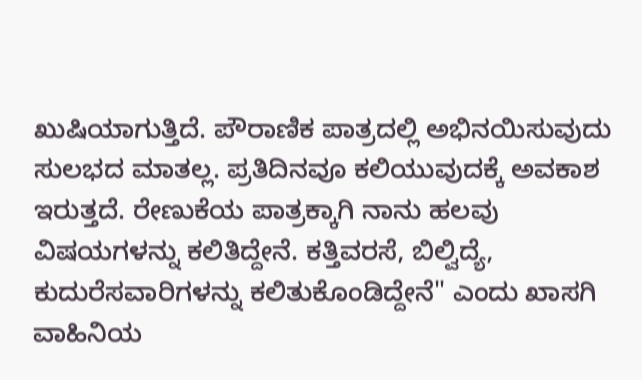ಖುಷಿಯಾಗುತ್ತಿದೆ. ಪೌರಾಣಿಕ ಪಾತ್ರದಲ್ಲಿ ಅಭಿನಯಿಸುವುದು ಸುಲಭದ ಮಾತಲ್ಲ. ಪ್ರತಿದಿನವೂ ಕಲಿಯುವುದಕ್ಕೆ ಅವಕಾಶ ಇರುತ್ತದೆ. ರೇಣುಕೆಯ ಪಾತ್ರಕ್ಕಾಗಿ ನಾನು ಹಲವು ವಿಷಯಗಳನ್ನು ಕಲಿತಿದ್ದೇನೆ. ಕತ್ತಿವರಸೆ, ಬಿಲ್ವಿದ್ಯೆ, ಕುದುರೆಸವಾರಿಗಳನ್ನು ಕಲಿತುಕೊಂಡಿದ್ದೇನೆ" ಎಂದು ಖಾಸಗಿ ವಾಹಿನಿಯ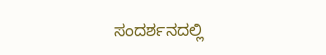ಸಂದರ್ಶನದಲ್ಲಿ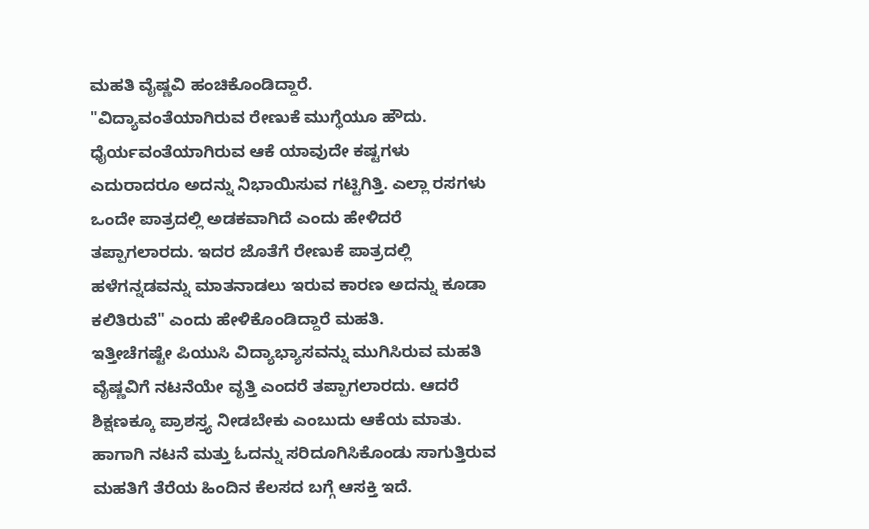ಮಹತಿ ವೈಷ್ಣವಿ ಹಂಚಿಕೊಂಡಿದ್ದಾರೆ.
"ವಿದ್ಯಾವಂತೆಯಾಗಿರುವ ರೇಣುಕೆ ಮುಗ್ಧೆಯೂ ಹೌದು. ಧೈರ್ಯವಂತೆಯಾಗಿರುವ ಆಕೆ ಯಾವುದೇ ಕಷ್ಟಗಳು ಎದುರಾದರೂ ಅದನ್ನು ನಿಭಾಯಿಸುವ ಗಟ್ಟಿಗಿತ್ತಿ. ಎಲ್ಲಾ ರಸಗಳು ಒಂದೇ ಪಾತ್ರದಲ್ಲಿ ಅಡಕವಾಗಿದೆ ಎಂದು ಹೇಳಿದರೆ ತಪ್ಪಾಗಲಾರದು. ಇದರ ಜೊತೆಗೆ ರೇಣುಕೆ ಪಾತ್ರದಲ್ಲಿ ಹಳೆಗನ್ನಡವನ್ನು ಮಾತನಾಡಲು ಇರುವ ಕಾರಣ ಅದನ್ನು ಕೂಡಾ ಕಲಿತಿರುವೆ" ಎಂದು ಹೇಳಿಕೊಂಡಿದ್ದಾರೆ ಮಹತಿ.
ಇತ್ತೀಚೆಗಷ್ಟೇ ಪಿಯುಸಿ ವಿದ್ಯಾಭ್ಯಾಸವನ್ನು ಮುಗಿಸಿರುವ ಮಹತಿ ವೈಷ್ಣವಿಗೆ ನಟನೆಯೇ ವೃತ್ತಿ ಎಂದರೆ ತಪ್ಪಾಗಲಾರದು. ಆದರೆ ಶಿಕ್ಷಣಕ್ಕೂ ಪ್ರಾಶಸ್ತ್ಯ ನೀಡಬೇಕು ಎಂಬುದು ಆಕೆಯ ಮಾತು. ಹಾಗಾಗಿ ನಟನೆ ಮತ್ತು ಓದನ್ನು ಸರಿದೂಗಿಸಿಕೊಂಡು ಸಾಗುತ್ತಿರುವ ಮಹತಿಗೆ ತೆರೆಯ ಹಿಂದಿನ ಕೆಲಸದ ಬಗ್ಗೆ ಆಸಕ್ತಿ ಇದೆ.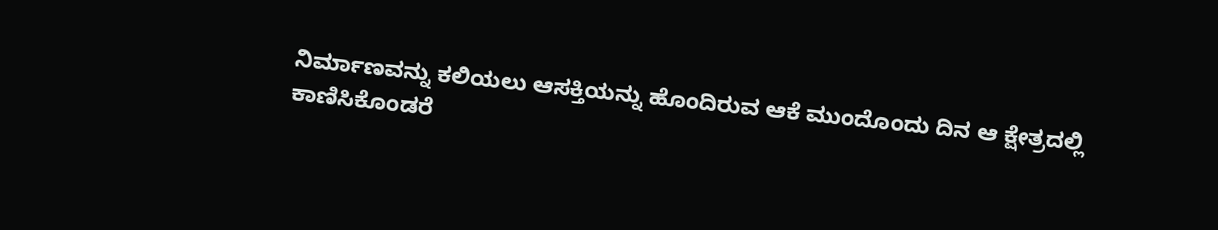ನಿರ್ಮಾಣವನ್ನು ಕಲಿಯಲು ಆಸಕ್ತಿಯನ್ನು ಹೊಂದಿರುವ ಆಕೆ ಮುಂದೊಂದು ದಿನ ಆ ಕ್ಷೇತ್ರದಲ್ಲಿ ಕಾಣಿಸಿಕೊಂಡರೆ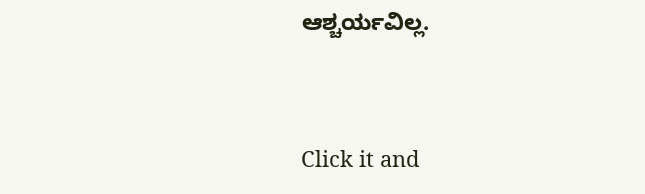ಆಶ್ಚರ್ಯವಿಲ್ಲ.


Click it and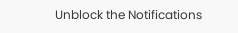Unblock the Notifications